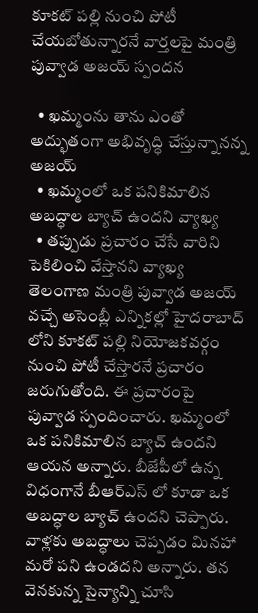కూకట్ పల్లి నుంచి పోటీ చేయబోతున్నారనే వార్తలపై మంత్రి పువ్వాడ అజయ్ స్పందన

  • ఖమ్మంను తాను ఎంతో అద్భుతంగా అభివృద్ధి చేస్తున్నానన్న అజయ్
  • ఖమ్మంలో ఒక పనికిమాలిన అబద్ధాల బ్యాచ్ ఉందని వ్యాఖ్య
  • తప్పుడు ప్రచారం చేసే వారిని పెకిలించి వేస్తానని వ్యాఖ్య
తెలంగాణ మంత్రి పువ్వాడ అజయ్ వచ్చే అసెంబ్లీ ఎన్నికల్లో హైదరాబాద్ లోని కూకట్ పల్లి నియోజకవర్గం నుంచి పోటీ చేస్తారనే ప్రచారం జరుగుతోంది. ఈ ప్రచారంపై పువ్వాడ స్పందించారు. ఖమ్మంలో ఒక పనికిమాలిన బ్యాచ్ ఉందని ఆయన అన్నారు. బీజేపీలో ఉన్న విధంగానే బీఆర్ఎస్ లో కూడా ఒక అబద్ధాల బ్యాచ్ ఉందని చెప్పారు. వాళ్లకు అబద్ధాలు చెప్పడం మినహా మరో పని ఉండదని అన్నారు. తన వెనకున్న సైన్యాన్ని చూసి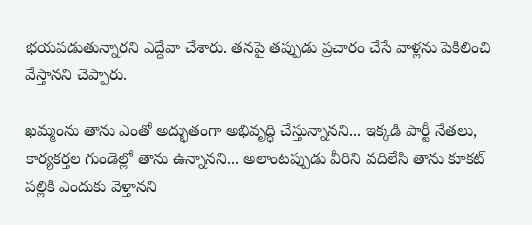భయపడుతున్నారని ఎద్దేవా చేశారు. తనపై తప్పుడు ప్రచారం చేసే వాళ్లను పెకిలించి వేస్తానని చెప్పారు.

ఖమ్మంను తాను ఎంతో అద్భుతంగా అభివృద్ధి చేస్తున్నానని... ఇక్కడి పార్టీ నేతలు, కార్యకర్తల గుండెల్లో తాను ఉన్నానని... అలాంటప్పుడు వీరిని వదిలేసి తాను కూకట్ పల్లికి ఎందుకు వెళ్తానని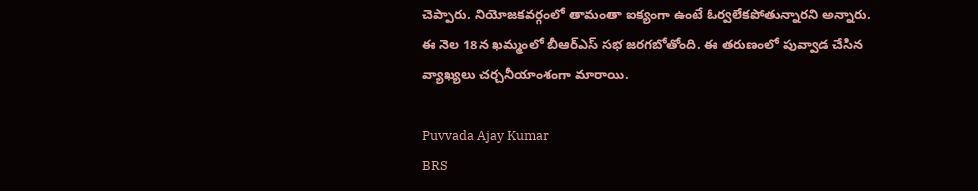చెప్పారు. నియోజకవర్గంలో తామంతా ఐక్యంగా ఉంటే ఓర్వలేకపోతున్నారని అన్నారు. ఈ నెల 18న ఖమ్మంలో బీఆర్ఎస్ సభ జరగబోతోంది. ఈ తరుణంలో పువ్వాడ చేసిన వ్యాఖ్యలు చర్చనీయాంశంగా మారాయి.

Puvvada Ajay Kumar
BRS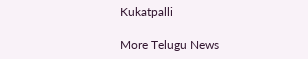Kukatpalli

More Telugu News